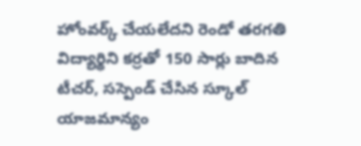హోంవర్క్ చేయలేదని రెండో తరగతి విద్యార్థిని కర్రతో 150 సార్లు బాదిన టీచర్, సస్పెండ్ చేసిన స్కూల్ యాజమాన్యం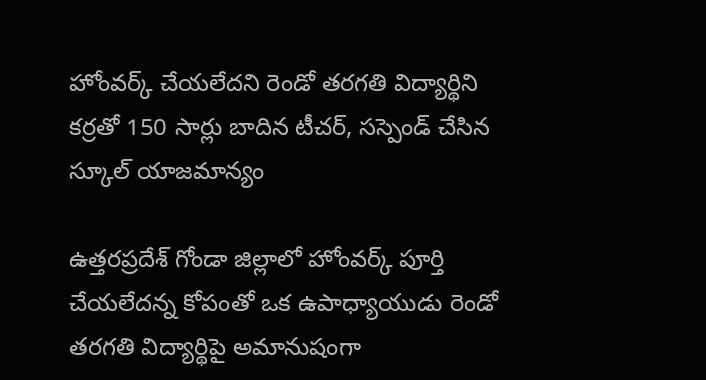హోంవర్క్ చేయలేదని రెండో తరగతి విద్యార్థిని కర్రతో 150 సార్లు బాదిన టీచర్, సస్పెండ్ చేసిన స్కూల్ యాజమాన్యం

ఉత్తరప్రదేశ్ గోండా జిల్లాలో హోంవర్క్ పూర్తి చేయలేదన్న కోపంతో ఒక ఉపాధ్యాయుడు రెండో తరగతి విద్యార్థిపై అమానుషంగా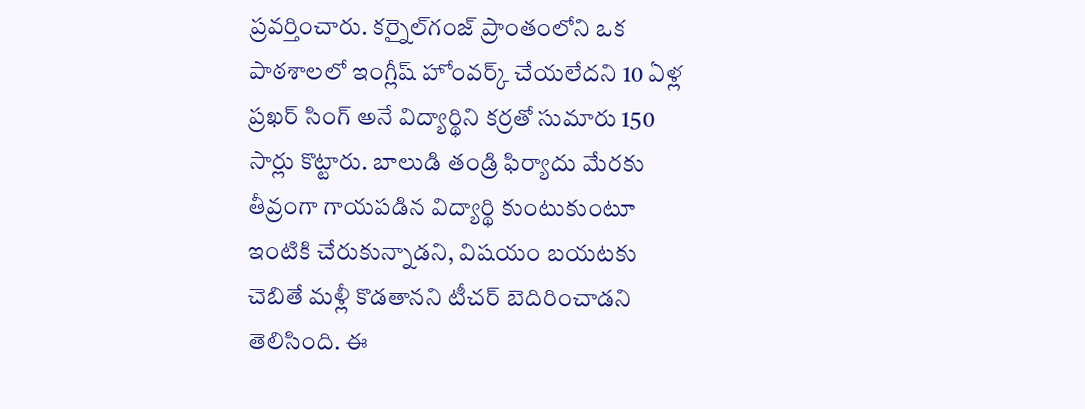ప్రవర్తించారు. కర్నైల్‌గంజ్ ప్రాంతంలోని ఒక పాఠశాలలో ఇంగ్లీష్ హోంవర్క్ చేయలేదని 10 ఏళ్ల ప్రఖర్ సింగ్ అనే విద్యార్థిని కర్రతో సుమారు 150 సార్లు కొట్టారు. బాలుడి తండ్రి ఫిర్యాదు మేరకు తీవ్రంగా గాయపడిన విద్యార్థి కుంటుకుంటూ ఇంటికి చేరుకున్నాడని, విషయం బయటకు చెబితే మళ్లీ కొడతానని టీచర్ బెదిరించాడని తెలిసింది. ఈ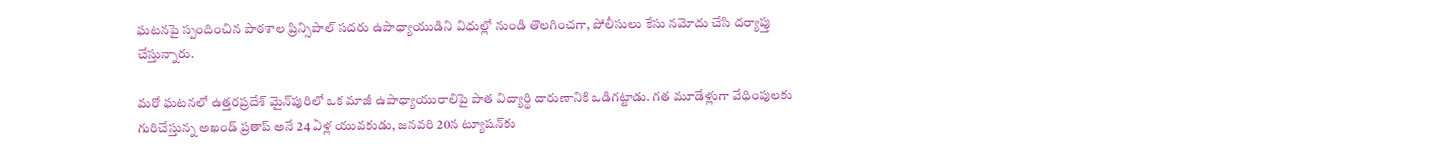ఘటనపై స్పందించిన పాఠశాల ప్రిన్సిపాల్ సదరు ఉపాధ్యాయుడిని విధుల్లో నుండి తొలగించగా, పోలీసులు కేసు నమోదు చేసి దర్యాప్తు చేస్తున్నారు.

మరో ఘటనలో ఉత్తరప్రదేశ్ మైన్‌పురిలో ఒక మాజీ ఉపాధ్యాయురాలిపై పాత విద్యార్థి దారుణానికి ఒడిగట్టాడు. గత మూడేళ్లుగా వేధింపులకు గురిచేస్తున్న అఖండ్ ప్రతాప్ అనే 24 ఏళ్ల యువకుడు, జనవరి 20న ట్యూషన్‌కు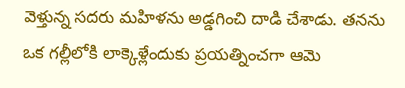వెళ్తున్న సదరు మహిళను అడ్డగించి దాడి చేశాడు. తనను ఒక గల్లీలోకి లాక్కెళ్లేందుకు ప్రయత్నించగా ఆమె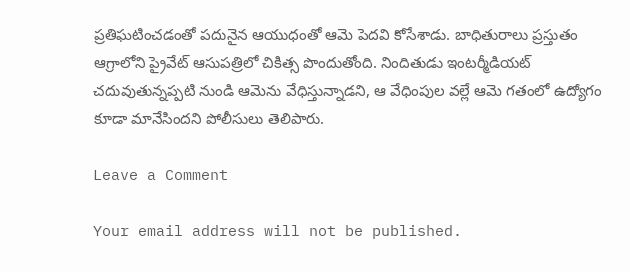ప్రతిఘటించడంతో పదునైన ఆయుధంతో ఆమె పెదవి కోసేశాడు. బాధితురాలు ప్రస్తుతం ఆగ్రాలోని ప్రైవేట్ ఆసుపత్రిలో చికిత్స పొందుతోంది. నిందితుడు ఇంటర్మీడియట్ చదువుతున్నప్పటి నుండి ఆమెను వేధిస్తున్నాడని, ఆ వేధింపుల వల్లే ఆమె గతంలో ఉద్యోగం కూడా మానేసిందని పోలీసులు తెలిపారు.

Leave a Comment

Your email address will not be published.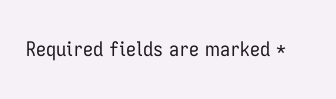Required fields are marked *